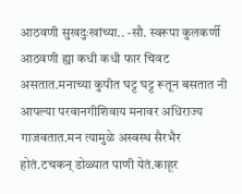आठवणी सुखदुःखांच्या.. -सौ. स्वरूपा कुलकर्णी आठवणी ह्या कधी कधी फार चिवट असतात.मनाच्या कुपीत घट्ट घट्ट रूतून बसतात नी आपल्या परवानगीशिवाय मनावर अधिराज्य गाजवतात.मन त्यामुळे अस्वस्थ सैरभैर होतं.टचकन् डोळ्यात पाणी येतं.काहूर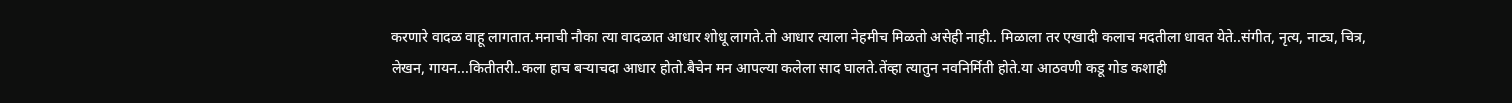करणारे वादळ वाहू लागतात.मनाची नौका त्या वादळात आधार शोधू लागते.तो आधार त्याला नेहमीच मिळतो असेही नाही.. मिळाला तर एखादी कलाच मदतीला धावत येते..संगीत, नृत्य, नाट्य, चित्र, लेखन, गायन...कितीतरी..कला हाच बऱ्याचदा आधार होतो.बैचेन मन आपल्या कलेला साद घालते.तेंव्हा त्यातुन नवनिर्मिती होते.या आठवणी कडू गोड कशाही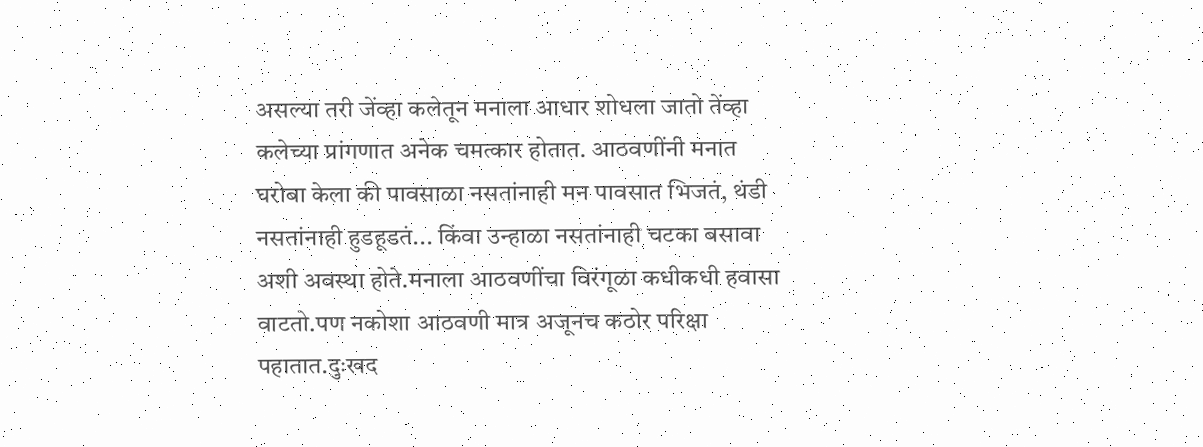असल्या तरी जेंव्हा कलेतून मनाला आधार शोधला जातो तेंव्हा कलेच्या प्रांगणात अनेक चमत्कार होतात. आठवणींनी मनात घरोबा केला की पावसाळा नसतांनाही मन पावसात भिजतं, थंडी नसतांनाही हुडहूडतं... किंवा उन्हाळा नसतांनाही चटका बसावा अशी अवस्था होते.मनाला आठवणींचा विरंगूळा कधीकधी हवासा वाटतो.पण नकोशा आठवणी मात्र अजूनच कठोर परिक्षा पहातात.दुःखद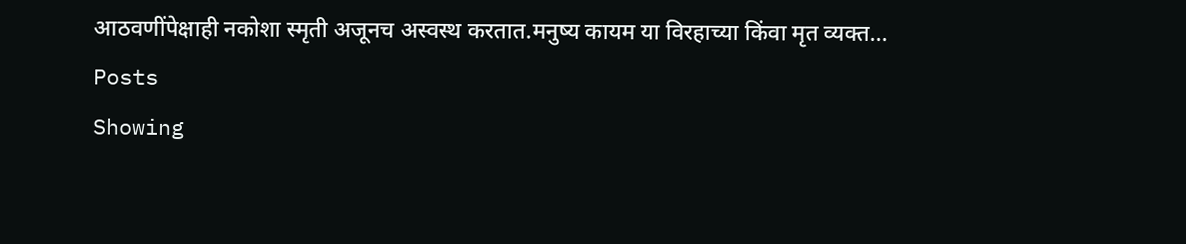आठवणींपेक्षाही नकोशा स्मृती अजूनच अस्वस्थ करतात.मनुष्य कायम या विरहाच्या किंवा मृत व्यक्त...
Posts
Showing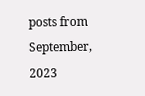posts from September, 2023